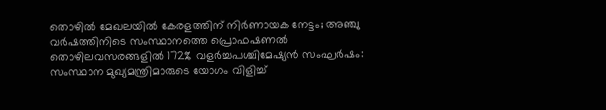തൊഴിൽ മേഖലയിൽ കേരളത്തിന് നിർണായക നേട്ടം; അഞ്ചു വർഷത്തിനിടെ സംസ്ഥാനത്തെ പ്രൊഫഷണൽ തൊഴിലവസരങ്ങളിൽ 172% വളർച്ചപശ്ചിമേഷ്യൻ സംഘർഷം: സംസ്ഥാന മുഖ്യമന്ത്രിമാരുടെ യോഗം വിളിച്ച്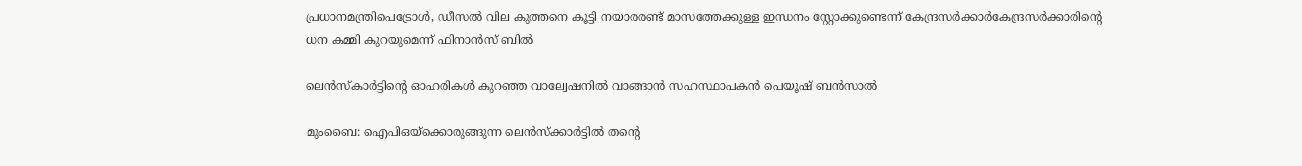പ്രധാനമന്ത്രിപെട്രോൾ, ഡീസൽ വില കുത്തനെ കൂട്ടി നയാരരണ്ട് മാസത്തേക്കുള്ള ഇന്ധനം സ്റ്റോക്കുണ്ടെന്ന് കേന്ദ്രസർക്കാർകേന്ദ്രസര്‍ക്കാരിന്റെ ധന കമ്മി കുറയുമെന്ന് ഫിനാൻസ് ബില്‍

ലെന്‍സ്‌കാര്‍ട്ടിന്റെ ഓഹരികള്‍ കുറഞ്ഞ വാല്വേഷനില്‍ വാങ്ങാന്‍ സഹസ്ഥാപകന്‍ പെയൂഷ് ബന്‍സാല്‍

മുംബൈ: ഐപിഒയ്‌ക്കൊരുങ്ങുന്ന ലെന്‍സ്‌ക്കാര്‍ട്ടില്‍ തന്റെ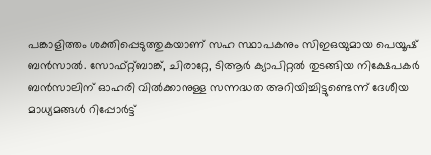പങ്കാളിത്തം ശക്തിപ്പെടുത്തുകയാണ് സഹ സ്ഥാപകനും സിഇഒയുമായ പെയൂഷ് ബന്‍സാല്‍. സോഫ്റ്റ്ബാങ്ക്, ചിരാറ്റേ, ടിആര്‍ ക്യാപിറ്റല്‍ തുടങ്ങിയ നിക്ഷേപകര്‍ ബന്‍സാലിന് ഓഹരി വില്‍ക്കാനുള്ള സന്നദ്ധത അറിയിച്ചിട്ടുണ്ടെന്ന് ദേശീയ മാധ്യമങ്ങള്‍ റിപ്പോര്‍ട്ട്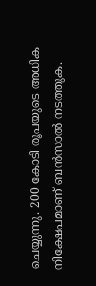ചെയ്യുന്നു. 200 കോടി രൂപയുടെ അധിക നിക്ഷേപമാണ് ബന്‍സാല്‍ നടത്തുക.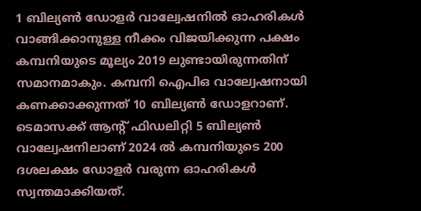1 ബില്യണ്‍ ഡോളര്‍ വാല്വേഷനില്‍ ഓഹരികള്‍ വാങ്ങിക്കാനുള്ള നീക്കം വിജയിക്കുന്ന പക്ഷം കമ്പനിയുടെ മൂല്യം 2019 ലുണ്ടായിരുന്നതിന് സമാനമാകും. കമ്പനി ഐപിഒ വാല്വേഷനായി കണക്കാക്കുന്നത് 10 ബില്യണ്‍ ഡോളറാണ്. ടെമാസക്ക് ആന്റ് ഫിഡലിറ്റി 5 ബില്യണ്‍ വാല്വേഷനിലാണ് 2024 ല്‍ കമ്പനിയുടെ 200 ദശലക്ഷം ഡോളര്‍ വരുന്ന ഓഹരികള്‍ സ്വന്തമാക്കിയത്.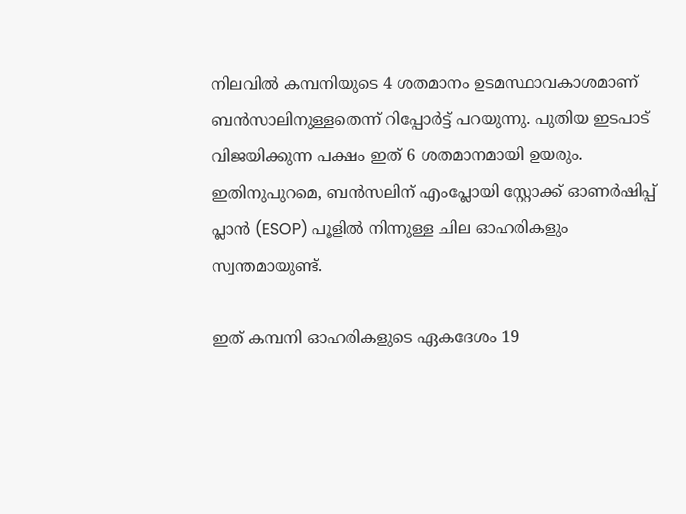നിലവില്‍ കമ്പനിയുടെ 4 ശതമാനം ഉടമസ്ഥാവകാശമാണ് ബന്‍സാലിനുള്ളതെന്ന് റിപ്പോര്‍ട്ട് പറയുന്നു. പുതിയ ഇടപാട് വിജയിക്കുന്ന പക്ഷം ഇത് 6 ശതമാനമായി ഉയരും. ഇതിനുപുറമെ, ബന്‍സലിന് എംപ്ലോയി സ്റ്റോക്ക് ഓണര്‍ഷിപ്പ് പ്ലാന്‍ (ESOP) പൂളില്‍ നിന്നുള്ള ചില ഓഹരികളും സ്വന്തമായുണ്ട്.

ഇത് കമ്പനി ഓഹരികളുടെ ഏകദേശം 19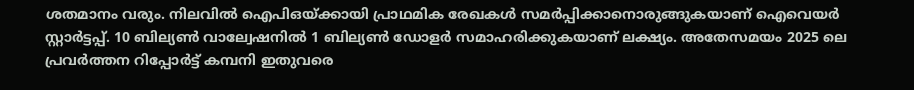ശതമാനം വരും. നിലവില്‍ ഐപിഒയ്ക്കായി പ്രാഥമിക രേഖകള്‍ സമര്‍പ്പിക്കാനൊരുങ്ങുകയാണ് ഐവെയര്‍ സ്റ്റാര്‍ട്ടപ്പ്. 10 ബില്യണ്‍ വാല്വേഷനില്‍ 1 ബില്യണ്‍ ഡോളര്‍ സമാഹരിക്കുകയാണ് ലക്ഷ്യം. അതേസമയം 2025 ലെ പ്രവര്‍ത്തന റിപ്പോര്‍ട്ട് കമ്പനി ഇതുവരെ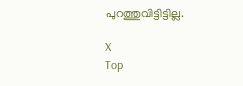പുറത്തുവിട്ടിട്ടില്ല.

X
Top